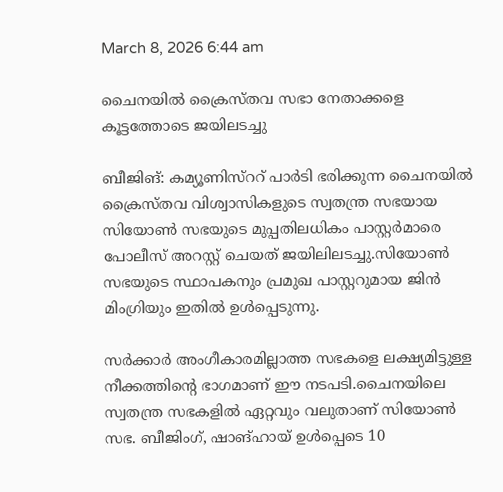March 8, 2026 6:44 am

ചൈനയില്‍ ക്രൈസ്തവ സഭാ നേതാക്കളെ കൂട്ടത്തോടെ ജയിലടച്ചു

ബീജിങ്: കമ്യൂണിസ്ററ് പാർടി ഭരിക്കുന്ന ചൈനയില്‍ ക്രൈസ്തവ വിശ്വാസികളുടെ സ്വതന്ത്ര സഭയായ സിയോണ്‍ സഭയുടെ മുപ്പതിലധികം പാസ്റ്റര്‍മാരെ പോലീസ് അറസ്റ്റ് ചെയത് ജയിലിലടച്ചു.സിയോണ്‍ സഭയുടെ സ്ഥാപകനും പ്രമുഖ പാസ്റ്ററുമായ ജിന്‍ മിംഗ്രിയും ഇതിൽ ഉൾപ്പെടുന്നു.

സര്‍ക്കാര്‍ അംഗീകാരമില്ലാത്ത സഭകളെ ലക്ഷ്യമിട്ടുള്ള നീക്കത്തിൻ്റെ ഭാഗമാണ് ഈ നടപടി.ചൈനയിലെ സ്വതന്ത്ര സഭകളില്‍ ഏറ്റവും വലുതാണ്‌ സിയോണ്‍ സഭ. ബീജിംഗ്, ഷാങ്ഹായ് ഉള്‍പ്പെടെ 10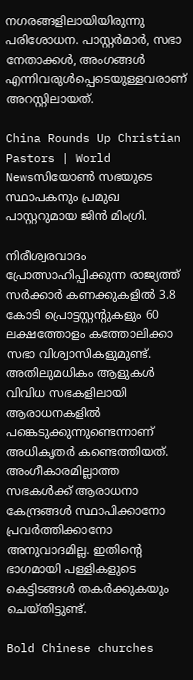നഗരങ്ങളിലായിയിരുന്നു പരിശോധന. പാസ്റ്റര്‍മാര്‍, സഭാ നേതാക്കള്‍, അംഗങ്ങള്‍ എന്നിവരുള്‍പ്പെടെയുള്ളവരാണ് അറസ്റ്റിലായത്.

China Rounds Up Christian Pastors | World Newsസിയോണ്‍ സഭയുടെ സ്ഥാപകനും പ്രമുഖ പാസ്റ്ററുമായ ജിന്‍ മിംഗ്രി.

നിരീശ്വരവാദം പ്രോത്സാഹിപ്പിക്കുന്ന രാജ്യത്ത് സര്‍ക്കാര്‍ കണക്കുകളില്‍ 3.8 കോടി പ്രൊട്ടസ്റ്റന്റുകളും 60 ലക്ഷത്തോളം കത്തോലിക്കാ സഭാ വിശ്വാസികളുമുണ്ട്. അതിലുമധികം ആളുകള്‍ വിവിധ സഭകളിലായി ആരാധനകളില്‍ പങ്കെടുക്കുന്നുണ്ടെന്നാണ് അധികൃതര്‍ കണ്ടെത്തിയത്. അംഗീകാരമില്ലാത്ത സഭകള്‍ക്ക് ആരാധനാ കേന്ദ്രങ്ങള്‍ സ്ഥാപിക്കാനോ പ്രവര്‍ത്തിക്കാനോ അനുവാദമില്ല. ഇതിന്‍റെ ഭാഗമായി പള്ളികളുടെ കെട്ടിടങ്ങള്‍ തകർക്കുകയും ചെയ്തിട്ടുണ്ട്.

Bold Chinese churches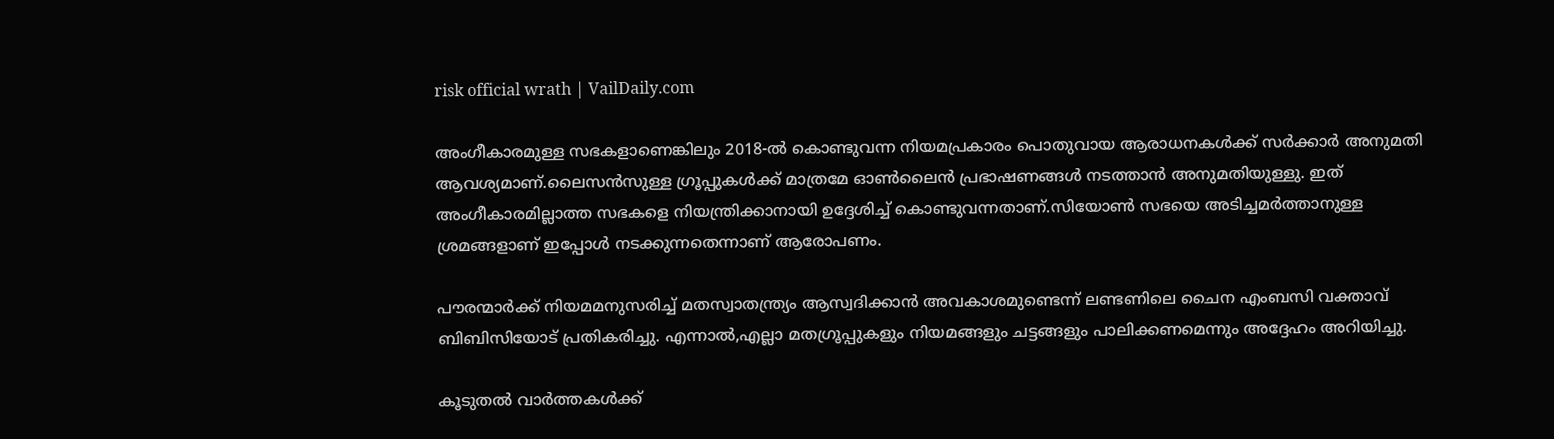risk official wrath | VailDaily.com

അംഗീകാരമുള്ള സഭകളാണെങ്കിലും 2018-ല്‍ കൊണ്ടുവന്ന നിയമപ്രകാരം പൊതുവായ ആരാധനകള്‍ക്ക് സര്‍ക്കാര്‍ അനുമതി ആവശ്യമാണ്.ലൈസന്‍സുള്ള ഗ്രൂപ്പുകള്‍ക്ക് മാത്രമേ ഓണ്‍ലൈന്‍ പ്രഭാഷണങ്ങള്‍ നടത്താന്‍ അനുമതിയുള്ളു. ഇത് അംഗീകാരമില്ലാത്ത സഭകളെ നിയന്ത്രിക്കാനായി ഉദ്ദേശിച്ച് കൊണ്ടുവന്നതാണ്.സിയോണ്‍ സഭയെ അടിച്ചമര്‍ത്താനുള്ള ശ്രമങ്ങളാണ് ഇപ്പോള്‍ നടക്കുന്നതെന്നാണ് ആരോപണം.

പൗരന്മാര്‍ക്ക് നിയമമനുസരിച്ച് മതസ്വാതന്ത്ര്യം ആസ്വദിക്കാന്‍ അവകാശമുണ്ടെന്ന് ലണ്ടണിലെ ചൈന എംബസി വക്താവ് ബിബിസിയോട് പ്രതികരിച്ചു. എന്നാല്‍,എല്ലാ മതഗ്രൂപ്പുകളും നിയമങ്ങളും ചട്ടങ്ങളും പാലിക്കണമെന്നും അദ്ദേഹം അറിയിച്ചു.

കൂടുതൽ വാർത്തകൾക്ക്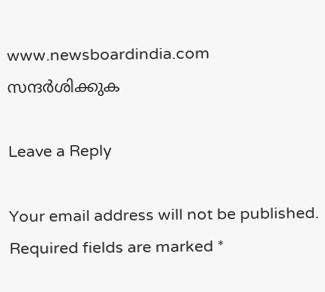www.newsboardindia.com സന്ദർശിക്കുക

Leave a Reply

Your email address will not be published. Required fields are marked *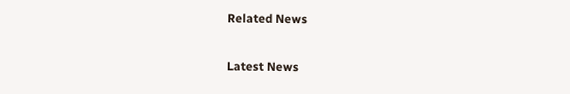Related News

Latest News